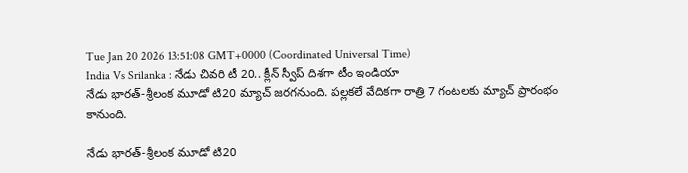Tue Jan 20 2026 13:51:08 GMT+0000 (Coordinated Universal Time)
India Vs Srilanka : నేడు చివరి టీ 20.. క్లీన్ స్వీప్ దిశగా టీం ఇండియా
నేడు భారత్-శ్రీలంక మూడో టి20 మ్యాచ్ జరగనుంది. పల్లకలే వేదికగా రాత్రి 7 గంటలకు మ్యాచ్ ప్రారంభం కానుంది.

నేడు భారత్-శ్రీలంక మూడో టి20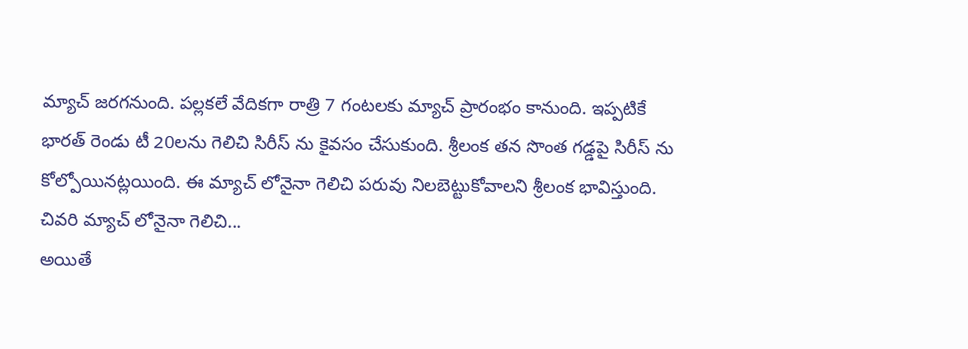మ్యాచ్ జరగనుంది. పల్లకలే వేదికగా రాత్రి 7 గంటలకు మ్యాచ్ ప్రారంభం కానుంది. ఇప్పటికే భారత్ రెండు టీ 20లను గెలిచి సిరీస్ ను కైవసం చేసుకుంది. శ్రీలంక తన సొంత గడ్డపై సిరీస్ ను కోల్పోయినట్లయింది. ఈ మ్యాచ్ లోనైనా గెలిచి పరువు నిలబెట్టుకోవాలని శ్రీలంక భావిస్తుంది.
చివరి మ్యాచ్ లోనైనా గెలిచి...
అయితే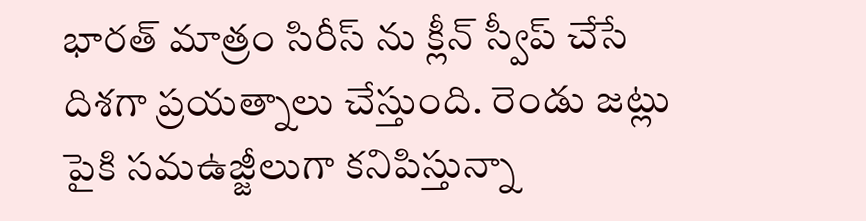భారత్ మాత్రం సిరీస్ ను క్లీన్ స్వీప్ చేసే దిశగా ప్రయత్నాలు చేస్తుంది. రెండు జట్లు పైకి సమఉజ్జీలుగా కనిపిస్తున్నా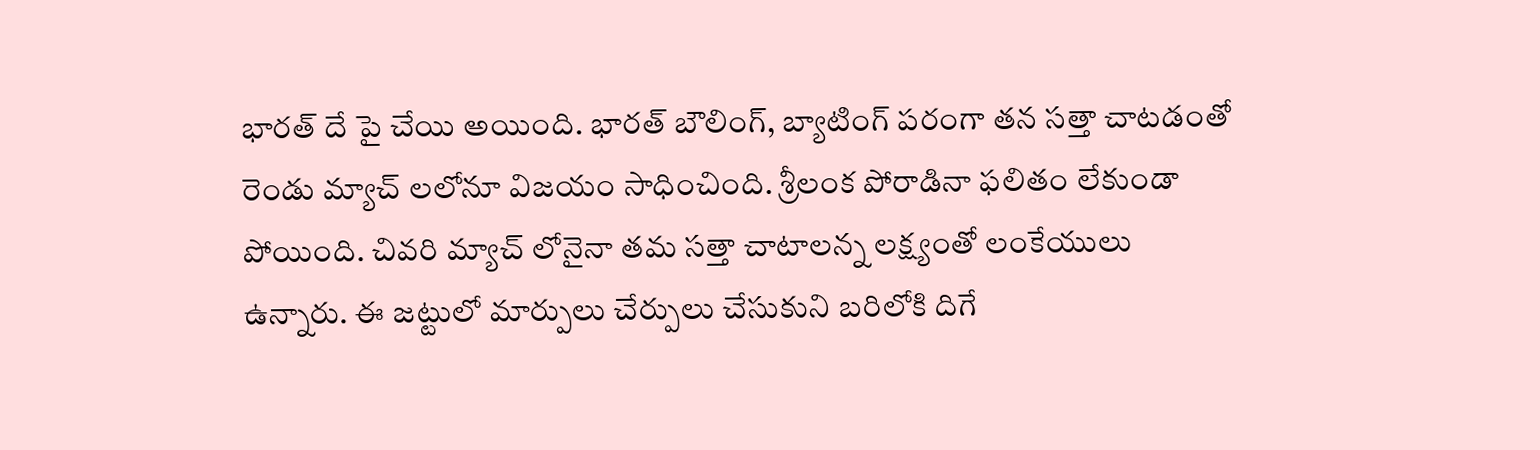భారత్ దే పై చేయి అయింది. భారత్ బౌలింగ్, బ్యాటింగ్ పరంగా తన సత్తా చాటడంతో రెండు మ్యాచ్ లలోనూ విజయం సాధించింది. శ్రీలంక పోరాడినా ఫలితం లేకుండా పోయింది. చివరి మ్యాచ్ లోనైనా తమ సత్తా చాటాలన్న లక్ష్యంతో లంకేయులు ఉన్నారు. ఈ జట్టులో మార్పులు చేర్పులు చేసుకుని బరిలోకి దిగే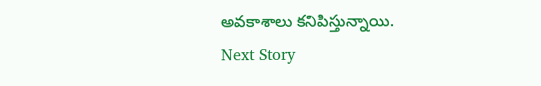అవకాశాలు కనిపిస్తున్నాయి.
Next Story